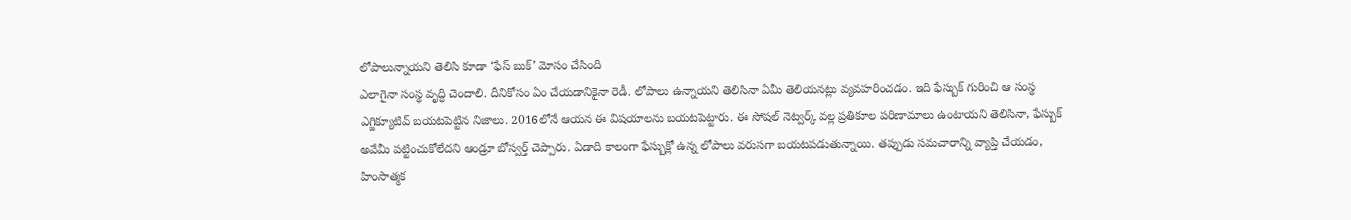లోపాలున్నాయని తెలిసి కూడా ‘ఫేస్ బుక్’ మోసం చేసింది
ఎలాగైనా సంస్థ వృద్ధి చెందాలి. దీనికోసం ఏం చేయడానికైనా రెడీ. లోపాలు ఉన్నాయని తెలిసినా ఏమీ తెలియనట్లు వ్యవహరించడం. ఇది ఫేస్బుక్ గురించి ఆ సంస్థ ఎగ్జిక్యూటివ్ బయటపెట్టిన నిజాలు. 2016లోనే ఆయన ఈ విషయాలను బయటపెట్టారు. ఈ సోషల్ నెట్వర్క్ వల్ల ప్రతికూల పరిణామాలు ఉంటాయని తెలిసినా, ఫేస్బుక్ అవేమీ పట్టించుకోలేదని ఆండ్రూ బోస్వర్త్ చెప్పారు. ఏడాది కాలంగా ఫేస్బుక్లో ఉన్న లోపాలు వరుసగా బయటపడుతున్నాయి. తప్పుడు సమచారాన్ని వ్యాప్తి చేయడం, హింసాత్మక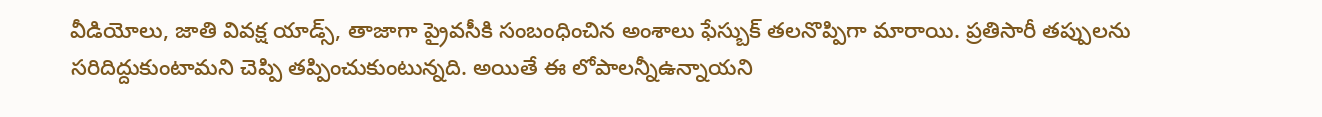వీడియోలు, జాతి వివక్ష యాడ్స్, తాజాగా ప్రైవసీకి సంబంధించిన అంశాలు ఫేస్బుక్ తలనొప్పిగా మారాయి. ప్రతిసారీ తప్పులను సరిదిద్దుకుంటామని చెప్పి తప్పించుకుంటున్నది. అయితే ఈ లోపాలన్నీఉన్నాయని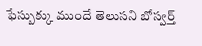ఫేస్బుక్కు ముందే తెలుసని బోస్వర్త్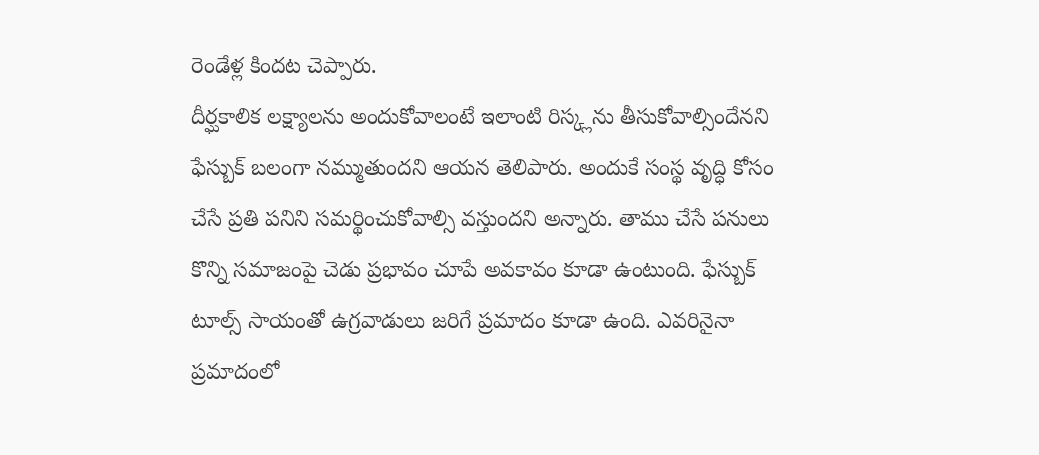రెండేళ్ల కిందట చెప్పారు.
దీర్ఘకాలిక లక్ష్యాలను అందుకోవాలంటే ఇలాంటి రిస్క్లను తీసుకోవాల్సిందేనని ఫేస్బుక్ బలంగా నమ్ముతుందని ఆయన తెలిపారు. అందుకే సంస్థ వృద్ధి కోసం చేసే ప్రతి పనిని సమర్థించుకోవాల్సి వస్తుందని అన్నారు. తాము చేసే పనులు కొన్ని సమాజంపై చెడు ప్రభావం చూపే అవకావం కూడా ఉంటుంది. ఫేస్బుక్ టూల్స్ సాయంతో ఉగ్రవాడులు జరిగే ప్రమాదం కూడా ఉంది. ఎవరినైనా ప్రమాదంలో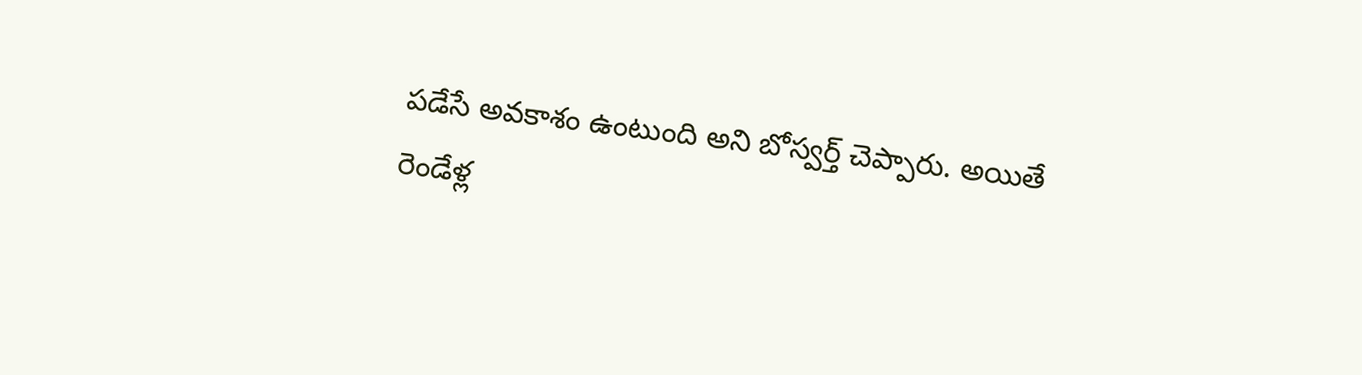పడేసే అవకాశం ఉంటుంది అని బోస్వర్త్ చెప్పారు. అయితే రెండేళ్ల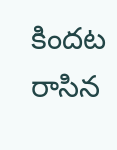కిందట రాసిన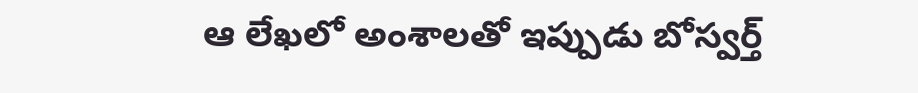ఆ లేఖలో అంశాలతో ఇప్పుడు బోస్వర్త్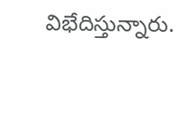విభేదిస్తున్నారు.